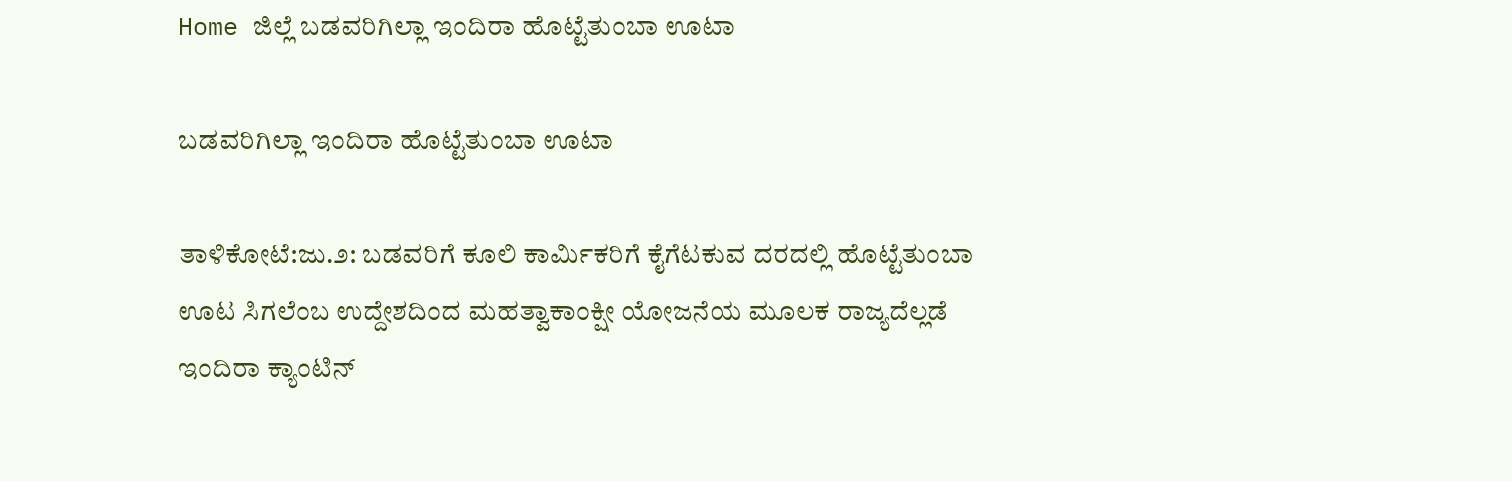Home ಜಿಲ್ಲೆ ಬಡವರಿಗಿಲ್ಲಾ ಇಂದಿರಾ ಹೊಟ್ಟೆತುಂಬಾ ಊಟಾ

ಬಡವರಿಗಿಲ್ಲಾ ಇಂದಿರಾ ಹೊಟ್ಟೆತುಂಬಾ ಊಟಾ

ತಾಳಿಕೋಟೆ:ಜು.೨: ಬಡವರಿಗೆ ಕೂಲಿ ಕಾರ್ಮಿಕರಿಗೆ ಕೈಗೆಟಕುವ ದರದಲ್ಲಿ ಹೊಟ್ಟೆತುಂಬಾ ಊಟ ಸಿಗಲೆಂಬ ಉದ್ದೇಶದಿಂದ ಮಹತ್ವಾಕಾಂಕ್ಷೀ ಯೋಜನೆಯ ಮೂಲಕ ರಾಜ್ಯದೆಲ್ಲಡೆ ಇಂದಿರಾ ಕ್ಯಾಂಟಿನ್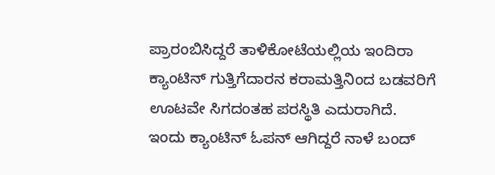ಪ್ರಾರಂಬಿಸಿದ್ದರೆ ತಾಳಿಕೋಟೆಯಲ್ಲಿಯ ಇಂದಿರಾ ಕ್ಯಾಂಟಿನ್ ಗುತ್ತಿಗೆದಾರನ ಕರಾಮತ್ತಿನಿಂದ ಬಡವರಿಗೆ ಊಟವೇ ಸಿಗದಂತಹ ಪರಸ್ಥಿತಿ ಎದುರಾಗಿದೆ.
ಇಂದು ಕ್ಯಾಂಟಿನ್ ಓಪನ್ ಆಗಿದ್ದರೆ ನಾಳೆ ಬಂದ್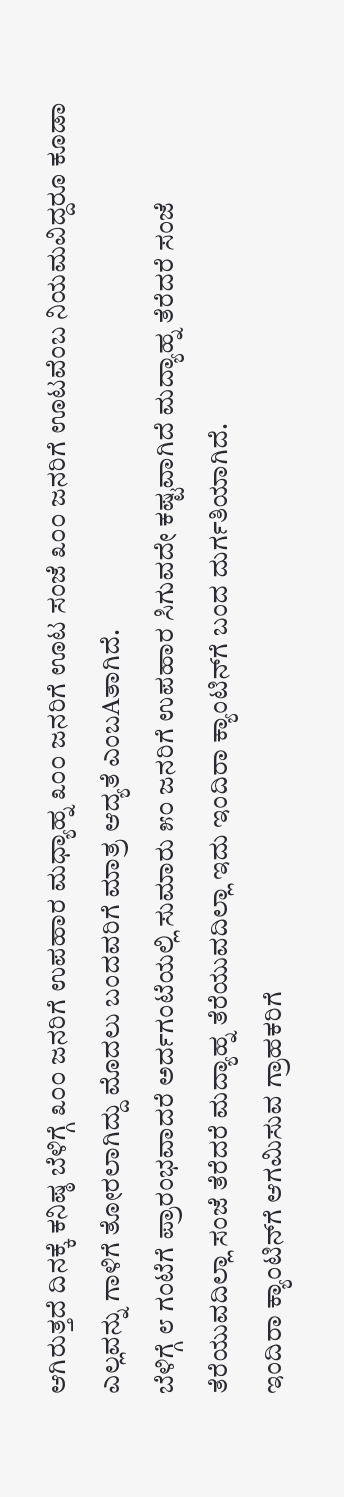ಆಗಿರುತ್ತದೆ ದಿನಕ್ಕೆ ಕನಿಷ್ಠ ಬೆಳಿಗ್ಗೆ ೩೦೦ ಜನರಿಗೆ ಉಪಹಾರ ಮಧ್ಯಾಹ್ನ ೩೦೦ ಜನರಿಗೆ ಊಟ ಸಂಜೆ ೩೦೦ ಜನರಿಗೆ ಊಟವೆಂಬ ನಿಯಮವಿದ್ದರೂ ಕೂಡಾ ಎಲ್ಲವನ್ನು ಗಾಳಿಗೆ ತೋರಲಾಗಿದ್ದು ಮೊದಲು ಬಂದವರಿಗೆ ಮಾತ್ರ ಆದ್ಯತೆ ಎಂಬAತಾಗಿದೆ.
ಬೆಳಿಗ್ಗೆ ೮ ಗಂಟೆಗೆ ಪ್ರಾರಂಭವಾದರೆ ಅರ್ದಗಂಟೆಯಲ್ಲಿ ಸುಮಾರು ೫೦ ಜನರಿಗೆ ಉಪಹಾರ ಸಿಗುವದೇ ಕಷ್ಟವಾಗಿದೆ ಮದ್ಯಾಹ್ನ ತೆರೆದರೆ ಸಂಜೆ ತೆರೆಯುವದಿಲ್ಲಾ ಸಂಜೆ ತೆರೆದರೆ ಮದ್ಯಾಹ್ನ ತೆರೆಯುವದಿಲ್ಲಾ ಇದು ಇಂದಿರಾ ಕ್ಯಾಂಟಿನ್‌ಗೆ ಬಂದ ದುರ್ಗತಿಯಾಗಿದೆ.
ಇಂದಿರಾ ಕ್ಯಾಂಟಿನ್‌ಗೆ ಆಗಮಿಸುವ ಗ್ರಾಹಕರಿಗೆ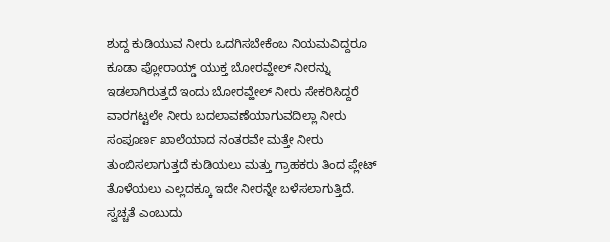ಶುದ್ದ ಕುಡಿಯುವ ನೀರು ಒದಗಿಸಬೇಕೆಂಬ ನಿಯಮವಿದ್ದರೂ ಕೂಡಾ ಪ್ಲೋರಾಯ್ಡ್ ಯುಕ್ತ ಬೋರವ್ಹೇಲ್ ನೀರನ್ನು ಇಡಲಾಗಿರುತ್ತದೆ ಇಂದು ಬೋರವ್ಹೇಲ್ ನೀರು ಸೇಕರಿಸಿದ್ದರೆ ವಾರಗಟ್ಟಲೇ ನೀರು ಬದಲಾವಣೆಯಾಗುವದಿಲ್ಲಾ ನೀರು ಸಂಪೂರ್ಣ ಖಾಲೆಯಾದ ನಂತರವೇ ಮತ್ತೇ ನೀರು ತುಂಬಿಸಲಾಗುತ್ತದೆ ಕುಡಿಯಲು ಮತ್ತು ಗ್ರಾಹಕರು ತಿಂದ ಪ್ಲೇಟ್ ತೊಳೆಯಲು ಎಲ್ಲದಕ್ಕೂ ಇದೇ ನೀರನ್ನೇ ಬಳೆಸಲಾಗುತ್ತಿದೆ.
ಸ್ವಚ್ಚತೆ ಎಂಬುದು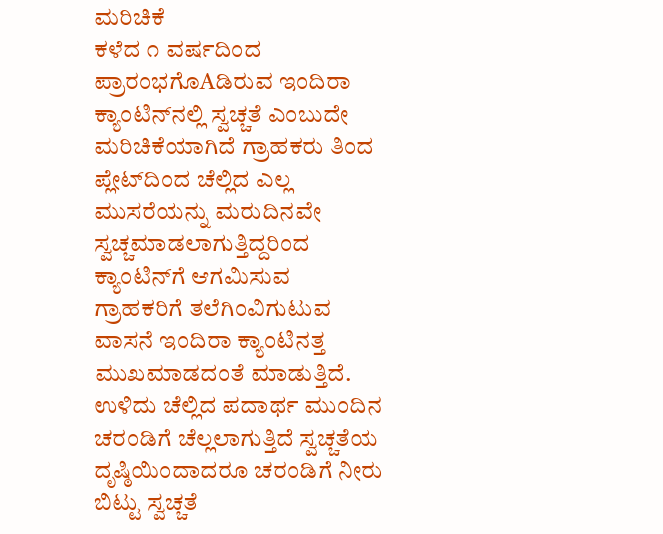ಮರಿಚಿಕೆ
ಕಳೆದ ೧ ವರ್ಷದಿಂದ ಪ್ರಾರಂಭಗೊAಡಿರುವ ಇಂದಿರಾ ಕ್ಯಾಂಟಿನ್‌ನಲ್ಲಿ ಸ್ವಚ್ಚತೆ ಎಂಬುದೇ ಮರಿಚಿಕೆಯಾಗಿದೆ ಗ್ರಾಹಕರು ತಿಂದ ಪ್ಲೇಟ್‌ದಿಂದ ಚೆಲ್ಲಿದ ಎಲ್ಲ ಮುಸರೆಯನ್ನು ಮರುದಿನವೇ ಸ್ವಚ್ಚಮಾಡಲಾಗುತ್ತಿದ್ದರಿಂದ ಕ್ಯಾಂಟಿನ್‌ಗೆ ಆಗಮಿಸುವ ಗ್ರಾಹಕರಿಗೆ ತಲೆಗಿಂವಿಗುಟುವ ವಾಸನೆ ಇಂದಿರಾ ಕ್ಯಾಂಟಿನತ್ತ ಮುಖಮಾಡದಂತೆ ಮಾಡುತ್ತಿದೆ. ಉಳಿದು ಚೆಲ್ಲಿದ ಪದಾರ್ಥ ಮುಂದಿನ ಚರಂಡಿಗೆ ಚೆಲ್ಲಲಾಗುತ್ತಿದೆ ಸ್ವಚ್ಚತೆಯ ದೃಷ್ಠಿಯಿಂದಾದರೂ ಚರಂಡಿಗೆ ನೀರು ಬಿಟ್ಟು ಸ್ವಚ್ಚತೆ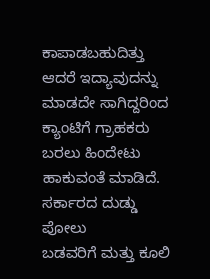ಕಾಪಾಡಬಹುದಿತ್ತು ಆದರೆ ಇದ್ಯಾವುದನ್ನು ಮಾಡದೇ ಸಾಗಿದ್ದರಿಂದ ಕ್ಯಾಂಟಿಗೆ ಗ್ರಾಹಕರು ಬರಲು ಹಿಂದೇಟು ಹಾಕುವಂತೆ ಮಾಡಿದೆ.
ಸರ್ಕಾರದ ದುಡ್ಡು ಪೋಲು
ಬಡವರಿಗೆ ಮತ್ತು ಕೂಲಿ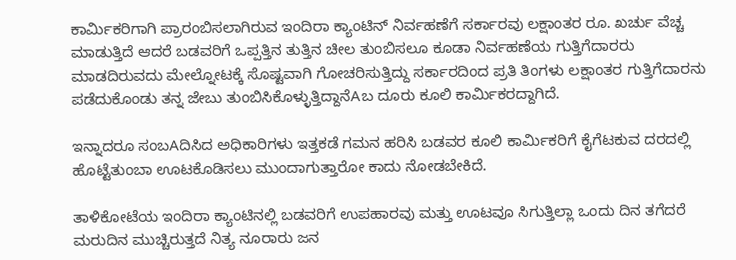ಕಾರ್ಮಿಕರಿಗಾಗಿ ಪ್ರಾರಂಬಿಸಲಾಗಿರುವ ಇಂದಿರಾ ಕ್ಯಾಂಟಿನ್ ನಿರ್ವಹಣೆಗೆ ಸರ್ಕಾರವು ಲಕ್ಷಾಂತರ ರೂ. ಖರ್ಚು ವೆಚ್ಚ ಮಾಡುತ್ತಿದೆ ಆದರೆ ಬಡವರಿಗೆ ಒಪ್ಪತ್ತಿನ ತುತ್ತಿನ ಚೀಲ ತುಂಬಿಸಲೂ ಕೂಡಾ ನಿರ್ವಹಣೆಯ ಗುತ್ತಿಗೆದಾರರು ಮಾಡದಿರುವದು ಮೇಲ್ನೋಟಕ್ಕೆ ಸೊಷ್ಟವಾಗಿ ಗೋಚರಿಸುತ್ತಿದ್ದು ಸರ್ಕಾರದಿಂದ ಪ್ರತಿ ತಿಂಗಳು ಲಕ್ಷಾಂತರ ಗುತ್ತಿಗೆದಾರನು ಪಡೆದುಕೊಂಡು ತನ್ನ ಜೇಬು ತುಂಬಿಸಿಕೊಳ್ಳುತ್ತಿದ್ದಾನೆAಬ ದೂರು ಕೂಲಿ ಕಾರ್ಮಿಕರದ್ದಾಗಿದೆ.

ಇನ್ನಾದರೂ ಸಂಬAದಿಸಿದ ಅಧಿಕಾರಿಗಳು ಇತ್ತಕಡೆ ಗಮನ ಹರಿಸಿ ಬಡವರ ಕೂಲಿ ಕಾರ್ಮಿಕರಿಗೆ ಕೈಗೆಟಕುವ ದರದಲ್ಲಿ ಹೊಟ್ಟೆತುಂಬಾ ಊಟಕೊಡಿಸಲು ಮುಂದಾಗುತ್ತಾರೋ ಕಾದು ನೋಡಬೇಕಿದೆ.

ತಾಳಿಕೋಟೆಯ ಇಂದಿರಾ ಕ್ಯಾಂಟಿನಲ್ಲಿ ಬಡವರಿಗೆ ಉಪಹಾರವು ಮತ್ತು ಊಟವೂ ಸಿಗುತ್ತಿಲ್ಲಾ ಒಂದು ದಿನ ತಗೆದರೆ ಮರುದಿನ ಮುಚ್ಚಿರುತ್ತದೆ ನಿತ್ಯ ನೂರಾರು ಜನ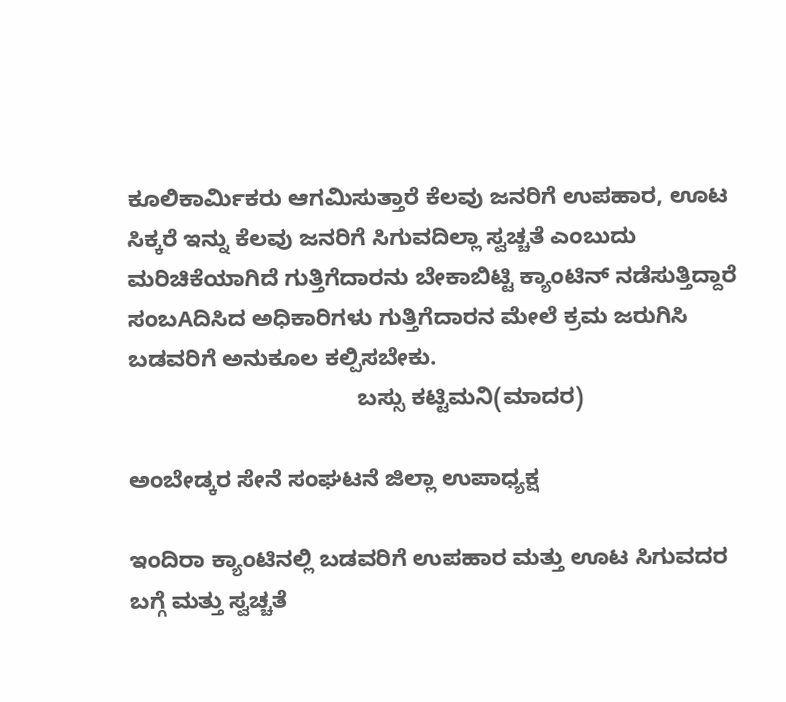ಕೂಲಿಕಾರ್ಮಿಕರು ಆಗಮಿಸುತ್ತಾರೆ ಕೆಲವು ಜನರಿಗೆ ಉಪಹಾರ, ಊಟ ಸಿಕ್ಕರೆ ಇನ್ನು ಕೆಲವು ಜನರಿಗೆ ಸಿಗುವದಿಲ್ಲಾ ಸ್ವಚ್ಚತೆ ಎಂಬುದು ಮರಿಚಿಕೆಯಾಗಿದೆ ಗುತ್ತಿಗೆದಾರನು ಬೇಕಾಬಿಟ್ಟಿ ಕ್ಯಾಂಟಿನ್ ನಡೆಸುತ್ತಿದ್ದಾರೆ ಸಂಬAದಿಸಿದ ಅಧಿಕಾರಿಗಳು ಗುತ್ತಿಗೆದಾರನ ಮೇಲೆ ಕ್ರಮ ಜರುಗಿಸಿ ಬಡವರಿಗೆ ಅನುಕೂಲ ಕಲ್ಪಿಸಬೇಕು.
                                    ಬಸ್ಸು ಕಟ್ಟಿಮನಿ(ಮಾದರ)

ಅಂಬೇಡ್ಕರ ಸೇನೆ ಸಂಘಟನೆ ಜಿಲ್ಲಾ ಉಪಾಧ್ಯಕ್ಷ

ಇಂದಿರಾ ಕ್ಯಾಂಟಿನಲ್ಲಿ ಬಡವರಿಗೆ ಉಪಹಾರ ಮತ್ತು ಊಟ ಸಿಗುವದರ ಬಗ್ಗೆ ಮತ್ತು ಸ್ವಚ್ಚತೆ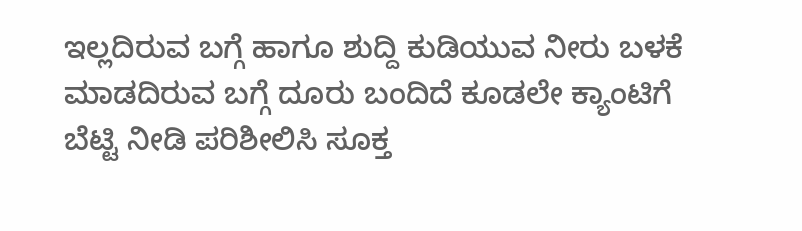ಇಲ್ಲದಿರುವ ಬಗ್ಗೆ ಹಾಗೂ ಶುದ್ದಿ ಕುಡಿಯುವ ನೀರು ಬಳಕೆ ಮಾಡದಿರುವ ಬಗ್ಗೆ ದೂರು ಬಂದಿದೆ ಕೂಡಲೇ ಕ್ಯಾಂಟಿಗೆ ಬೆಟ್ಟಿ ನೀಡಿ ಪರಿಶೀಲಿಸಿ ಸೂಕ್ತ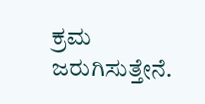ಕ್ರಮ ಜರುಗಿಸುತ್ತೇನೆ.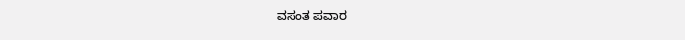ವಸಂತ ಪವಾರ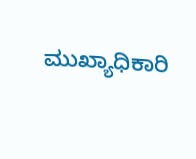ಮುಖ್ಯಾಧಿಕಾರಿ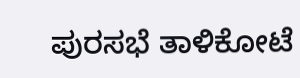ಪುರಸಭೆ ತಾಳಿಕೋಟೆ